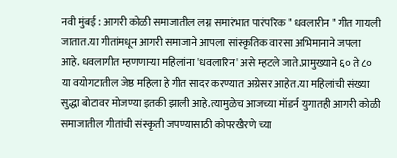नवी मुंबई : आगरी कोळी समाजातील लग्न समारंभात पारंपरिक " धवलारीन " गीत गायली जातात.या गीतांमधून आगरी समाजाने आपला सांस्कृतिक वारसा अभिमानाने जपला आहे. धवलागीत म्हणणाऱ्या महिलांना 'धवलारिन' असे म्हटले जाते.प्रामुख्याने ६० ते ८० या वयोगटातील जेष्ठ महिला हे गीत सादर करण्यात अग्रेसर आहेत.या महिलांची संख्या सुद्धा बोटावर मोजण्या इतकी झाली आहे.त्यामुळेच आजच्या मॉडर्न युगातही आगरी कोळी समाजातील गीतांची संस्कृती जपण्यासाठी कोपरखैरणे च्या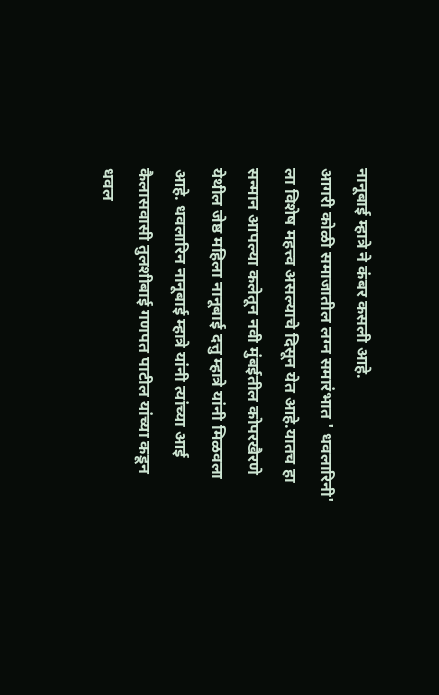नानूबाई म्हात्रे ने कंबर कसली आहे.
आगरी कोळी समाजातील लग्न समारंभात ' धवलारिनी' ला विशेष महत्त्व असल्याचे दिसून येत आहे.यातच हा सन्मान आपल्या कलेतून नवी मुंबईतील कोपरखैरणे येथील जेष्ठ महिला नानूबाई दत्तु म्हात्रे यांनी मिळवला आहे. धवलारिन नानूबाई म्हात्रे यांनी त्यांच्या आई कैलासवासी तुलशीबाई गणपत पाटील यांच्या कडून धवल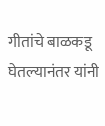गीतांचे बाळकडू घेतल्यानंतर यांनी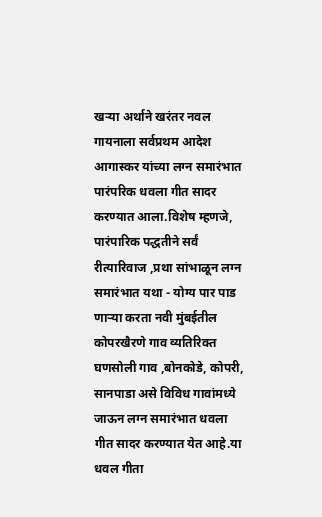खऱ्या अर्थाने खरंतर नवल गायनाला सर्वप्रथम आदेश आगास्कर यांच्या लग्न समारंभात पारंपरिक धवला गीत सादर करण्यात आला.विशेष म्हणजे, पारंपारिक पद्धतीने सर्वं रीत्यारिवाज ,प्रथा सांभाळून लग्न समारंभात यथा - योग्य पार पाड णाऱ्या करता नवी मुंबईतील कोपरखैरणे गाव व्यतिरिक्त घणसोली गाव ,बोनकोडे, कोपरी, सानपाडा असे विविध गावांमध्ये जाऊन लग्न समारंभात धवला गीत सादर करण्यात येत आहे.या धवल गीता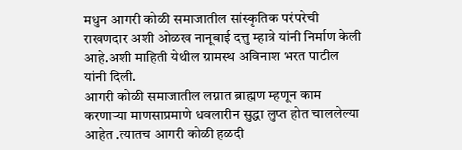मधुन आगरी कोळी समाजातील सांस्कृतिक परंपरेची राखणदार अशी ओळख नानूबाई दत्तु म्हात्रे यांनी निर्माण केली आहे.अशी माहिती येथील ग्रामस्थ अविनाश भरत पाटील यांनी दिली.
आगरी कोळी समाजातील लग्नात ब्राह्मण म्हणून काम करणाऱ्या माणसाप्रमाणे धवलारीन सुद्धा लुप्त होत चाललेल्या आहेत .त्यातच आगरी कोळी हळदी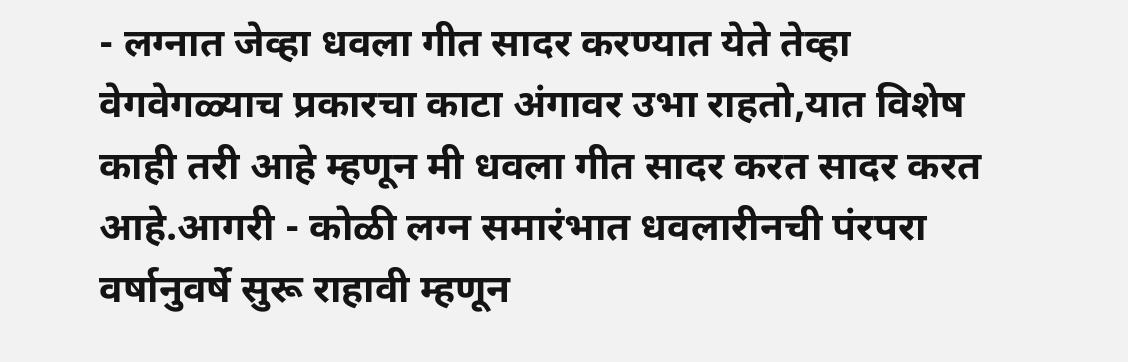- लग्नात जेव्हा धवला गीत सादर करण्यात येते तेव्हा वेगवेगळ्याच प्रकारचा काटा अंगावर उभा राहतो,यात विशेष काही तरी आहे म्हणून मी धवला गीत सादर करत सादर करत आहे.आगरी - कोळी लग्न समारंभात धवलारीनची पंरपरा वर्षानुवर्षे सुरू राहावी म्हणून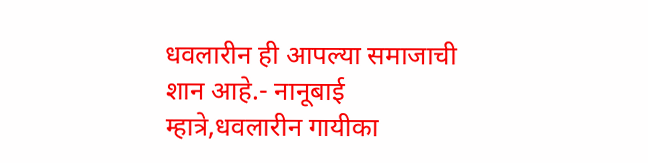धवलारीन ही आपल्या समाजाची शान आहे.- नानूबाई म्हात्रे,धवलारीन गायीका